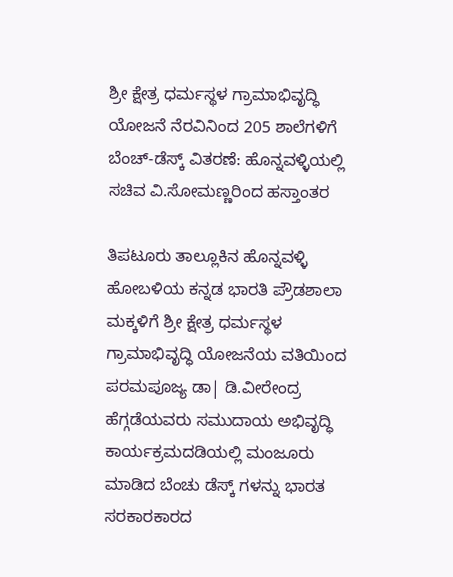ಶ್ರೀ ಕ್ಷೇತ್ರ ಧರ್ಮಸ್ಥಳ ಗ್ರಾಮಾಭಿವೃದ್ಧಿ ಯೋಜನೆ ನೆರವಿನಿಂದ 205 ಶಾಲೆಗಳಿಗೆ ಬೆಂಚ್-ಡೆಸ್ಕ್ ವಿತರಣೆ: ಹೊನ್ನವಳ್ಳಿಯಲ್ಲಿ ಸಚಿವ ವಿ.ಸೋಮಣ್ಣರಿಂದ ಹಸ್ತಾಂತರ

ತಿಪಟೂರು ತಾಲ್ಲೂಕಿನ ಹೊನ್ನವಳ್ಳಿ ಹೋಬಳಿಯ ಕನ್ನಡ ಭಾರತಿ ಪ್ರೌಡಶಾಲಾ ಮಕ್ಕಳಿಗೆ ಶ್ರೀ ಕ್ಷೇತ್ರ ಧರ್ಮಸ್ಥಳ ಗ್ರಾಮಾಭಿವೃದ್ಧಿ ಯೋಜನೆಯ ವತಿಯಿಂದ ಪರಮಪೂಜ್ಯ ಡಾ| ಡಿ.ವೀರೇಂದ್ರ ಹೆಗ್ಗಡೆಯವರು ಸಮುದಾಯ ಅಭಿವೃದ್ಧಿ ಕಾರ್ಯಕ್ರಮದಡಿಯಲ್ಲಿ ಮಂಜೂರು ಮಾಡಿದ ಬೆಂಚು ಡೆಸ್ಕ್ ಗಳನ್ನು ಭಾರತ ಸರಕಾರಕಾರದ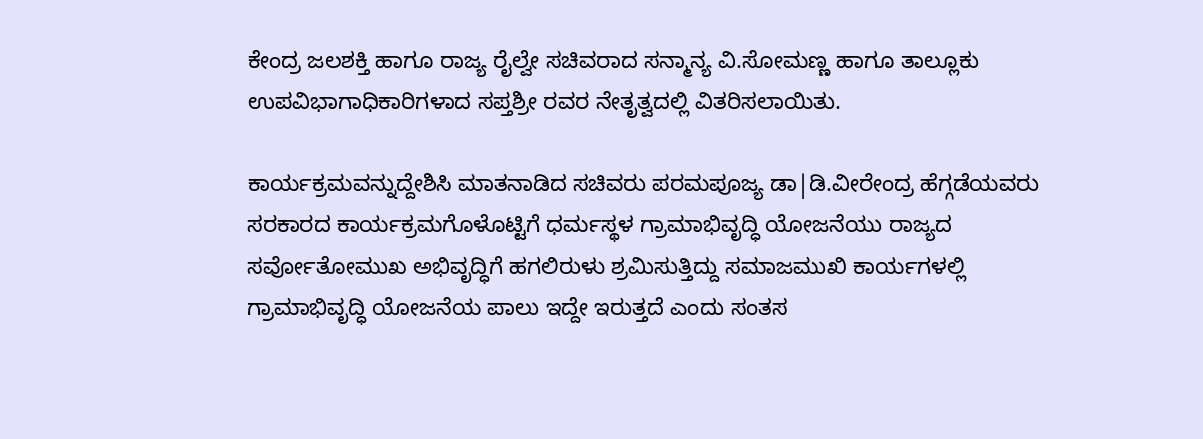ಕೇಂದ್ರ ಜಲಶಕ್ತಿ ಹಾಗೂ ರಾಜ್ಯ ರೈಲ್ವೇ ಸಚಿವರಾದ ಸನ್ಮಾನ್ಯ ವಿ.ಸೋಮಣ್ಣ ಹಾಗೂ ತಾಲ್ಲೂಕು ಉಪವಿಭಾಗಾಧಿಕಾರಿಗಳಾದ ಸಪ್ತಶ್ರೀ ರವರ ನೇತೃತ್ವದಲ್ಲಿ ವಿತರಿಸಲಾಯಿತು.

ಕಾರ್ಯಕ್ರಮವನ್ನುದ್ದೇಶಿಸಿ ಮಾತನಾಡಿದ ಸಚಿವರು ಪರಮಪೂಜ್ಯ ಡಾ|ಡಿ.ವೀರೇಂದ್ರ ಹೆಗ್ಗಡೆಯವರು ಸರಕಾರದ ಕಾರ್ಯಕ್ರಮಗೊಳೊಟ್ಟಿಗೆ ಧರ್ಮಸ್ಥಳ ಗ್ರಾಮಾಭಿವೃದ್ಧಿ ಯೋಜನೆಯು ರಾಜ್ಯದ ಸರ್ವೋತೋಮುಖ ಅಭಿವೃದ್ಧಿಗೆ ಹಗಲಿರುಳು ಶ್ರಮಿಸುತ್ತಿದ್ದು ಸಮಾಜಮುಖಿ ಕಾರ್ಯಗಳಲ್ಲಿ ಗ್ರಾಮಾಭಿವೃದ್ಧಿ ಯೋಜನೆಯ ಪಾಲು ಇದ್ದೇ ಇರುತ್ತದೆ ಎಂದು ಸಂತಸ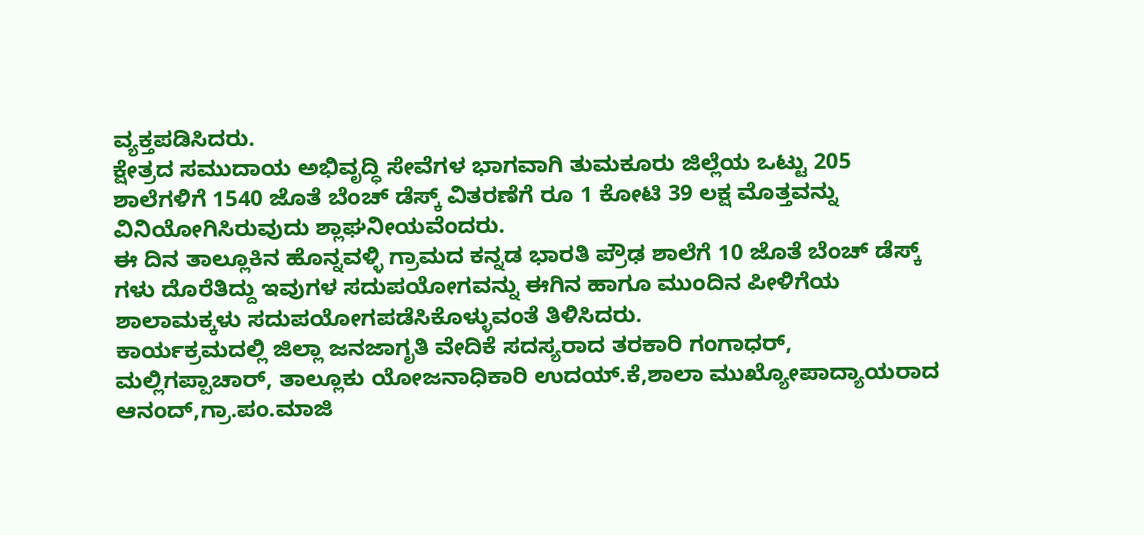ವ್ಯಕ್ತಪಡಿಸಿದರು.
ಕ್ಷೇತ್ರದ ಸಮುದಾಯ ಅಭಿವೃದ್ಧಿ ಸೇವೆಗಳ ಭಾಗವಾಗಿ ತುಮಕೂರು ಜಿಲ್ಲೆಯ ಒಟ್ಟು 205 ಶಾಲೆಗಳಿಗೆ 1540 ಜೊತೆ ಬೆಂಚ್ ಡೆಸ್ಕ್ ವಿತರಣೆಗೆ ರೂ 1 ಕೋಟಿ 39 ಲಕ್ಷ ಮೊತ್ತವನ್ನು ವಿನಿಯೋಗಿಸಿರುವುದು ಶ್ಲಾಘನೀಯವೆಂದರು.
ಈ ದಿನ ತಾಲ್ಲೂಕಿನ ಹೊನ್ನವಳ್ಳಿ ಗ್ರಾಮದ ಕನ್ನಡ ಭಾರತಿ ಪ್ರೌಢ ಶಾಲೆಗೆ 10 ಜೊತೆ ಬೆಂಚ್ ಡೆಸ್ಕ್ ಗಳು ದೊರೆತಿದ್ದು ಇವುಗಳ ಸದುಪಯೋಗವನ್ನು ಈಗಿನ ಹಾಗೂ ಮುಂದಿನ ಪೀಳಿಗೆಯ ಶಾಲಾಮಕ್ಕಳು ಸದುಪಯೋಗಪಡೆಸಿಕೊಳ್ಳುವಂತೆ ತಿಳಿಸಿದರು.
ಕಾರ್ಯಕ್ರಮದಲ್ಲಿ ಜಿಲ್ಲಾ ಜನಜಾಗೃತಿ ವೇದಿಕೆ ಸದಸ್ಯರಾದ ತರಕಾರಿ ಗಂಗಾಧರ್, ಮಲ್ಲಿಗಪ್ಪಾಚಾರ್, ತಾಲ್ಲೂಕು ಯೋಜನಾಧಿಕಾರಿ ಉದಯ್.ಕೆ,ಶಾಲಾ ಮುಖ್ಯೋಪಾದ್ಯಾಯರಾದ ಆನಂದ್,ಗ್ರಾ.ಪಂ.ಮಾಜಿ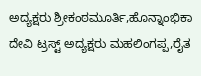ಅದ್ಯಕ್ಷರು ಶ್ರೀಕಂಠಮೂರ್ತಿ,ಹೊನ್ನಾಂಭಿಕಾ ದೇವಿ ಟ್ರಸ್ಟ್ ಅದ್ಯಕ್ಷರು ಮಹಲಿಂಗಪ್ಪ,ರೈತ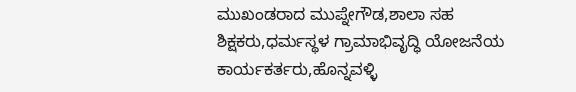ಮುಖಂಡರಾದ ಮುಪ್ನೇಗೌಡ,ಶಾಲಾ ಸಹ ಶಿಕ್ಷಕರು,ಧರ್ಮಸ್ಥಳ ಗ್ರಾಮಾಭಿವೃದ್ಧಿ ಯೋಜನೆಯ ಕಾರ್ಯಕರ್ತರು,ಹೊನ್ನವಳ್ಳಿ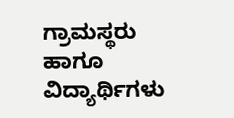ಗ್ರಾಮಸ್ಥರು ಹಾಗೂ ವಿದ್ಯಾರ್ಥಿಗಳು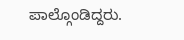ಪಾಲ್ಗೊಂಡಿದ್ದರು.